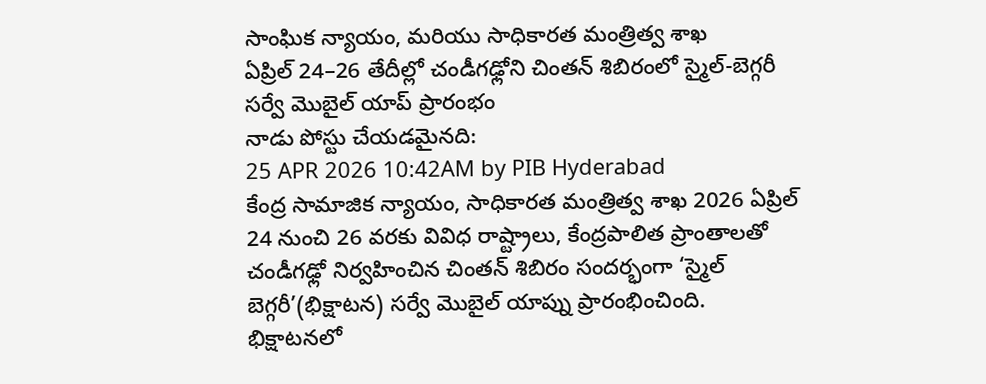సాంఘిక న్యాయం, మరియు సాధికారత మంత్రిత్వ శాఖ
ఏప్రిల్ 24–26 తేదీల్లో చండీగఢ్లోని చింతన్ శిబిరంలో స్మైల్-బెగ్గరీ సర్వే మొబైల్ యాప్ ప్రారంభం
నాడు పోస్టు చేయడమైనది:
25 APR 2026 10:42AM by PIB Hyderabad
కేంద్ర సామాజిక న్యాయం, సాధికారత మంత్రిత్వ శాఖ 2026 ఏప్రిల్ 24 నుంచి 26 వరకు వివిధ రాష్ట్రాలు, కేంద్రపాలిత ప్రాంతాలతో చండీగఢ్లో నిర్వహించిన చింతన్ శిబిరం సందర్భంగా ‘స్మైల్ బెగ్గరీ’(భిక్షాటన) సర్వే మొబైల్ యాప్ను ప్రారంభించింది.
భిక్షాటనలో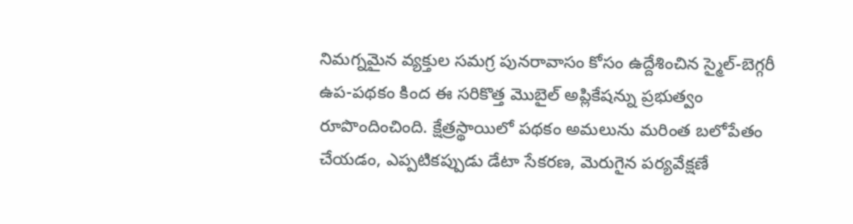నిమగ్నమైన వ్యక్తుల సమగ్ర పునరావాసం కోసం ఉద్దేశించిన స్మైల్-బెగ్గరీ ఉప-పథకం కింద ఈ సరికొత్త మొబైల్ అప్లికేషన్ను ప్రభుత్వం రూపొందించింది. క్షేత్రస్థాయిలో పథకం అమలును మరింత బలోపేతం చేయడం, ఎప్పటికప్పుడు డేటా సేకరణ, మెరుగైన పర్యవేక్షణే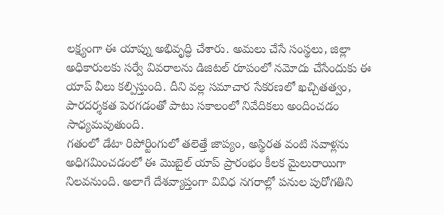లక్ష్యంగా ఈ యాప్ను అభివృద్ధి చేశారు. అమలు చేసే సంస్థలు, జిల్లా అధికారులకు సర్వే వివరాలను డిజిటల్ రూపంలో నమోదు చేసేందుకు ఈ యాప్ వీలు కల్పిస్తుంది. దీని వల్ల సమాచార సేకరణలో ఖచ్చితత్వం, పారదర్శకత పెరగడంతో పాటు సకాలంలో నివేదికలు అందించడం సాధ్యమవుతుంది.
గతంలో డేటా రిపోర్టింగులో తలెత్తే జాప్యం, అస్థిరత వంటి సవాళ్లను అధిగమించడంలో ఈ మొబైల్ యాప్ ప్రారంభం కీలక మైలురాయిగా నిలవనుంది. అలాగే దేశవ్యాప్తంగా వివిధ నగరాల్లో పనుల పురోగతిని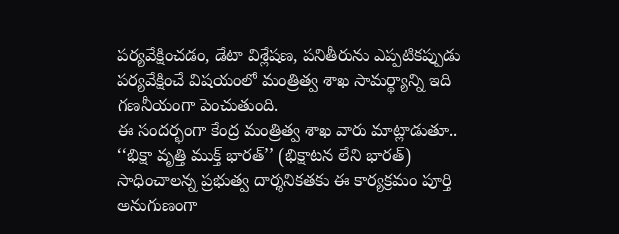పర్యవేక్షించడం, డేటా విశ్లేషణ, పనితీరును ఎప్పటికప్పుడు పర్యవేక్షించే విషయంలో మంత్రిత్వ శాఖ సామర్థ్యాన్ని ఇది గణనీయంగా పెంచుతుంది.
ఈ సందర్భంగా కేంద్ర మంత్రిత్వ శాఖ వారు మాట్లాడుతూ.. ‘‘భిక్షా వృత్తి ముక్త్ భారత్’’ (భిక్షాటన లేని భారత్) సాధించాలన్న ప్రభుత్వ దార్శనికతకు ఈ కార్యక్రమం పూర్తి అనుగుణంగా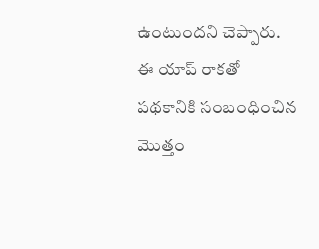ఉంటుందని చెప్పారు. ఈ యాప్ రాకతో పథకానికి సంబంధించిన మొత్తం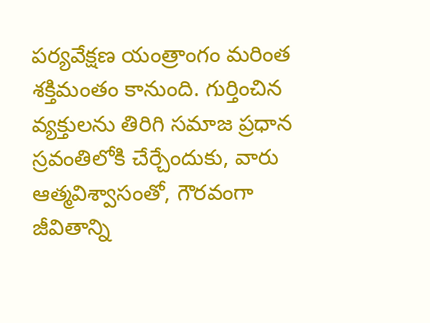పర్యవేక్షణ యంత్రాంగం మరింత శక్తిమంతం కానుంది. గుర్తించిన వ్యక్తులను తిరిగి సమాజ ప్రధాన స్రవంతిలోకి చేర్చేందుకు, వారు ఆత్మవిశ్వాసంతో, గౌరవంగా జీవితాన్ని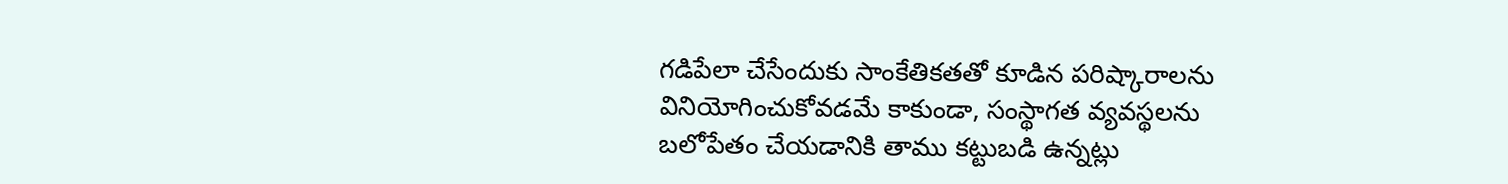గడిపేలా చేసేందుకు సాంకేతికతతో కూడిన పరిష్కారాలను వినియోగించుకోవడమే కాకుండా, సంస్థాగత వ్యవస్థలను బలోపేతం చేయడానికి తాము కట్టుబడి ఉన్నట్లు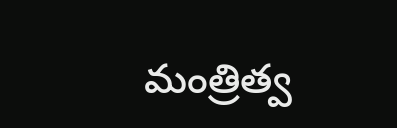మంత్రిత్వ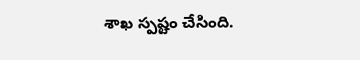శాఖ స్పష్టం చేసింది.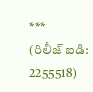***
(రిలీజ్ ఐడి: 2255518)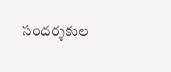సందర్శకుల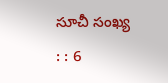సూచీ సంఖ్య : : 6